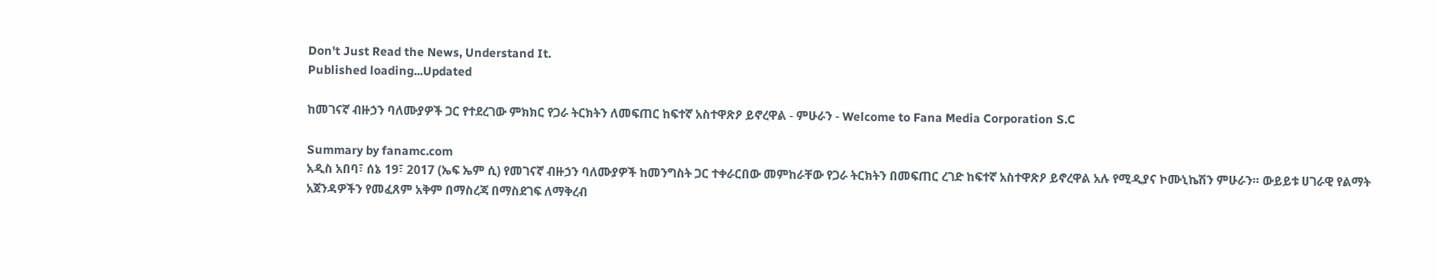Don't Just Read the News, Understand It.
Published loading...Updated

ከመገናኛ ብዙኃን ባለሙያዎች ጋር የተደረገው ምክክር የጋራ ትርክትን ለመፍጠር ከፍተኛ አስተዋጽዖ ይኖረዋል - ምሁራን - Welcome to Fana Media Corporation S.C

Summary by fanamc.com
አዲስ አበባ፣ ሰኔ 19፣ 2017 (ኤፍ ኤም ሲ) የመገናኛ ብዙኃን ባለሙያዎች ከመንግስት ጋር ተቀራርበው መምከራቸው የጋራ ትርክትን በመፍጠር ረገድ ከፍተኛ አስተዋጽዖ ይኖረዋል አሉ የሚዲያና ኮሙኒኬሽን ምሁራን። ውይይቱ ሀገራዊ የልማት አጀንዳዎችን የመፈጸም አቅም በማስረጃ በማስደገፍ ለማቅረብ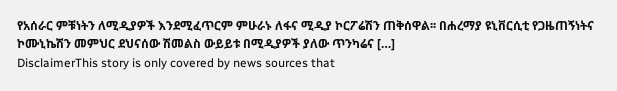የአሰራር ምቹነትን ለሚዲያዎች እንደሚፈጥርም ምሁራኑ ለፋና ሚዲያ ኮርፖሬሽን ጠቅሰዋል፡፡ በሐረማያ ዩኒቨርሲቲ የጋዜጠኝነትና ኮሙኒኬሽን መምህር ደህናሰው ሽመልስ ውይይቱ በሚዲያዎች ያለው ጥንካሬና […]
DisclaimerThis story is only covered by news sources that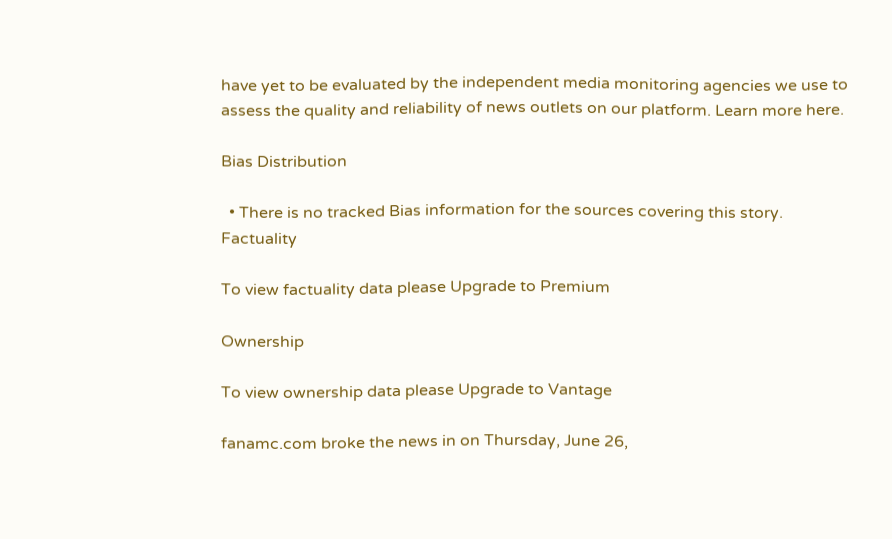have yet to be evaluated by the independent media monitoring agencies we use to assess the quality and reliability of news outlets on our platform. Learn more here.

Bias Distribution

  • There is no tracked Bias information for the sources covering this story.
Factuality

To view factuality data please Upgrade to Premium

Ownership

To view ownership data please Upgrade to Vantage

fanamc.com broke the news in on Thursday, June 26,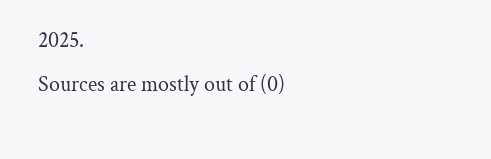2025.
Sources are mostly out of (0)